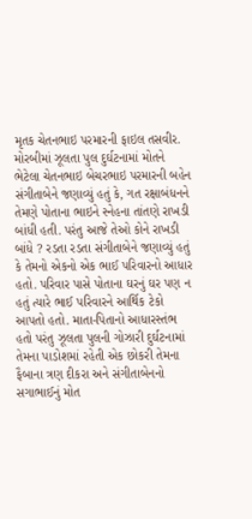મૃતક ચેતનભાઇ પરમારની ફાઇલ તસવીર.
મોરબીમાં ઝૂલતા પુલ દુર્ઘટનામાં મોતને ભેટેલા ચેતનભાઇ બેચરભાઇ પરમારની બહેન સંગીતાબેને જણાવ્યું હતું કે, ગત રક્ષાબંધનને તેમણે પોતાના ભાઇને સ્નેહના તાંતણે રાખડી બાંધી હતી. પરંતુ આજે તેઓ કોને રાખડી બાંધે ? રડતા રડતા સંગીતાબેને જણાવ્યું હતું કે તેમનો એકનો એક ભાઈ પરિવારનો આધાર હતો. પરિવાર પાસે પોતાના ઘરનું ઘર પણ ન હતું ત્યારે ભાઈ પરિવારને આર્થિક ટેકો આપતો હતો. માતા-પિતાનો આધારસ્તંભ હતો પરંતુ ઝૂલતા પુલની ગોઝારી દુર્ઘટનામાં તેમના પાડોશમાં રહેતી એક છોકરી તેમના ફૈબાના ત્રણ દીકરા અને સંગીતાબેનનો સગાભાઈનું મોત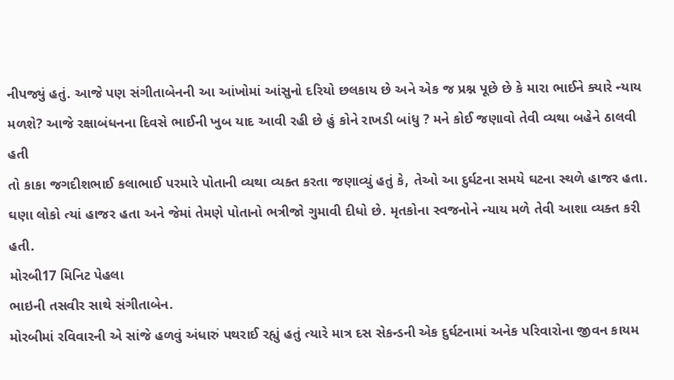નીપજ્યું હતું. આજે પણ સંગીતાબેનની આ આંખોમાં આંસુનો દરિયો છલકાય છે અને એક જ પ્રશ્ન પૂછે છે કે મારા ભાઈને ક્યારે ન્યાય મળશે? આજે રક્ષાબંધનના દિવસે ભાઈની ખુબ યાદ આવી રહી છે હું કોને રાખડી બાંધુ ? મને કોઈ જણાવો તેવી વ્યથા બહેને ઠાલવી હતી
તો કાકા જગદીશભાઈ કલાભાઈ પરમારે પોતાની વ્યથા વ્યક્ત કરતા જણાવ્યું હતું કે, તેઓ આ દુર્ઘટના સમયે ઘટના સ્થળે હાજર હતા. ઘણા લોકો ત્યાં હાજર હતા અને જેમાં તેમણે પોતાનો ભત્રીજો ગુમાવી દીધો છે. મૃતકોના સ્વજનોને ન્યાય મળે તેવી આશા વ્યક્ત કરી હતી.
મોરબી17 મિનિટ પેહલા
ભાઇની તસવીર સાથે સંગીતાબેન.
મોરબીમાં રવિવારની એ સાંજે હળવું અંધારું પથરાઈ રહ્યું હતું ત્યારે માત્ર દસ સેકન્ડની એક દુર્ઘટનામાં અનેક પરિવારોના જીવન કાયમ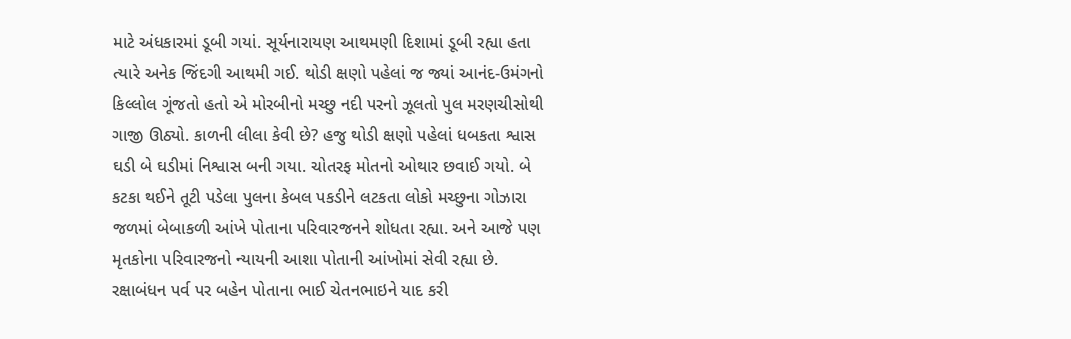માટે અંધકારમાં ડૂબી ગયાં. સૂર્યનારાયણ આથમણી દિશામાં ડૂબી રહ્યા હતા ત્યારે અનેક જિંદગી આથમી ગઈ. થોડી ક્ષણો પહેલાં જ જ્યાં આનંદ-ઉમંગનો કિલ્લોલ ગૂંજતો હતો એ મોરબીનો મચ્છુ નદી પરનો ઝૂલતો પુલ મરણચીસોથી ગાજી ઊઠ્યો. કાળની લીલા કેવી છે? હજુ થોડી ક્ષણો પહેલાં ધબકતા શ્વાસ ઘડી બે ઘડીમાં નિશ્વાસ બની ગયા. ચોતરફ મોતનો ઓથાર છવાઈ ગયો. બે કટકા થઈને તૂટી પડેલા પુલના કેબલ પકડીને લટકતા લોકો મચ્છુના ગોઝારા જળમાં બેબાકળી આંખે પોતાના પરિવારજનને શોધતા રહ્યા. અને આજે પણ મૃતકોના પરિવારજનો ન્યાયની આશા પોતાની આંખોમાં સેવી રહ્યા છે. રક્ષાબંધન પર્વ પર બહેન પોતાના ભાઈ ચેતનભાઇને યાદ કરી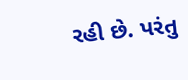રહી છે. પરંતુ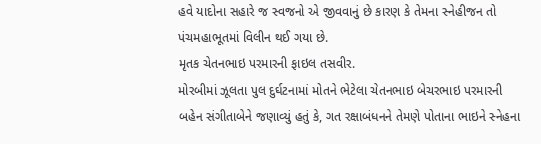હવે યાદોના સહારે જ સ્વજનો એ જીવવાનું છે કારણ કે તેમના સ્નેહીજન તો પંચમહાભૂતમાં વિલીન થઈ ગયા છે.
મૃતક ચેતનભાઇ પરમારની ફાઇલ તસવીર.
મોરબીમાં ઝૂલતા પુલ દુર્ઘટનામાં મોતને ભેટેલા ચેતનભાઇ બેચરભાઇ પરમારની બહેન સંગીતાબેને જણાવ્યું હતું કે, ગત રક્ષાબંધનને તેમણે પોતાના ભાઇને સ્નેહના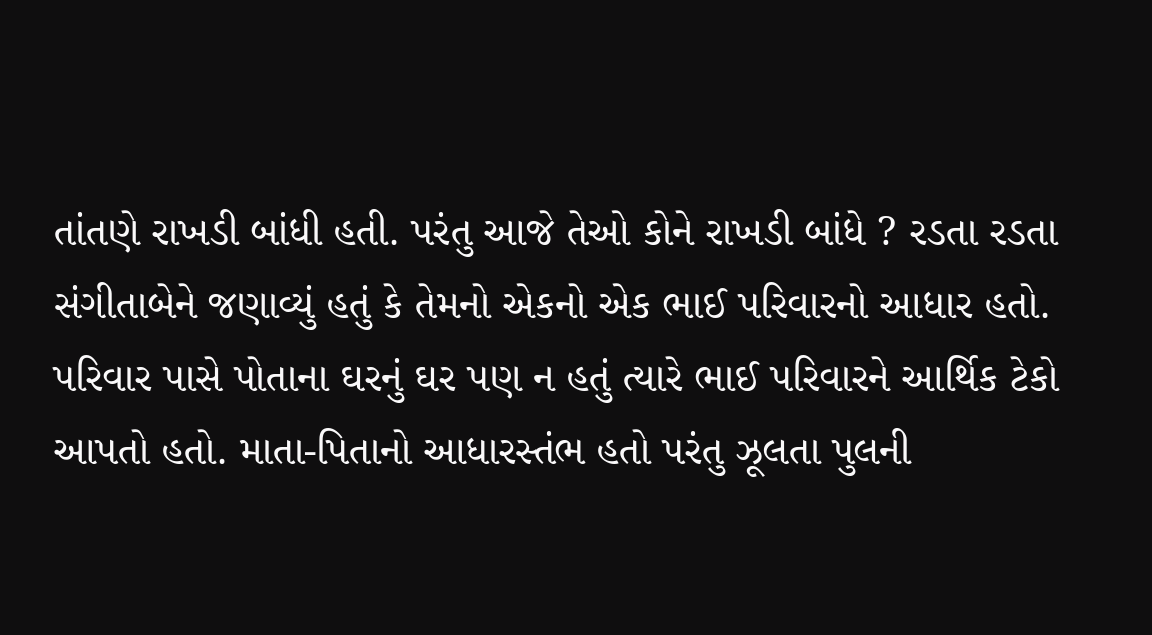તાંતણે રાખડી બાંધી હતી. પરંતુ આજે તેઓ કોને રાખડી બાંધે ? રડતા રડતા સંગીતાબેને જણાવ્યું હતું કે તેમનો એકનો એક ભાઈ પરિવારનો આધાર હતો. પરિવાર પાસે પોતાના ઘરનું ઘર પણ ન હતું ત્યારે ભાઈ પરિવારને આર્થિક ટેકો આપતો હતો. માતા-પિતાનો આધારસ્તંભ હતો પરંતુ ઝૂલતા પુલની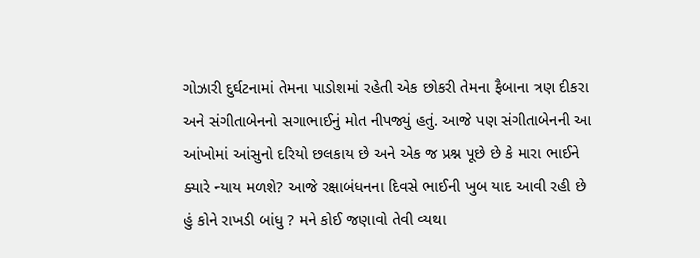ગોઝારી દુર્ઘટનામાં તેમના પાડોશમાં રહેતી એક છોકરી તેમના ફૈબાના ત્રણ દીકરા અને સંગીતાબેનનો સગાભાઈનું મોત નીપજ્યું હતું. આજે પણ સંગીતાબેનની આ આંખોમાં આંસુનો દરિયો છલકાય છે અને એક જ પ્રશ્ન પૂછે છે કે મારા ભાઈને ક્યારે ન્યાય મળશે? આજે રક્ષાબંધનના દિવસે ભાઈની ખુબ યાદ આવી રહી છે હું કોને રાખડી બાંધુ ? મને કોઈ જણાવો તેવી વ્યથા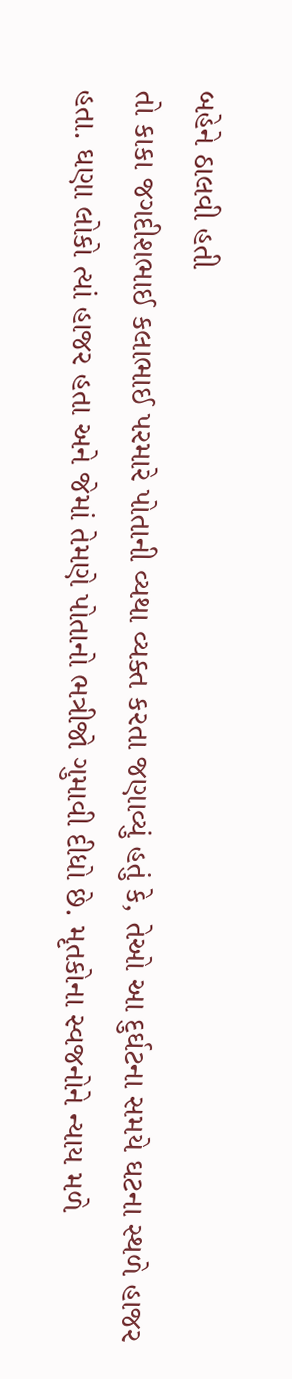બહેને ઠાલવી હતી
તો કાકા જગદીશભાઈ કલાભાઈ પરમારે પોતાની વ્યથા વ્યક્ત કરતા જણાવ્યું હતું કે, તેઓ આ દુર્ઘટના સમયે ઘટના સ્થળે હાજર હતા. ઘણા લોકો ત્યાં હાજર હતા અને જેમાં તેમણે પોતાનો ભત્રીજો ગુમાવી દીધો છે. મૃતકોના સ્વજનોને ન્યાય મળે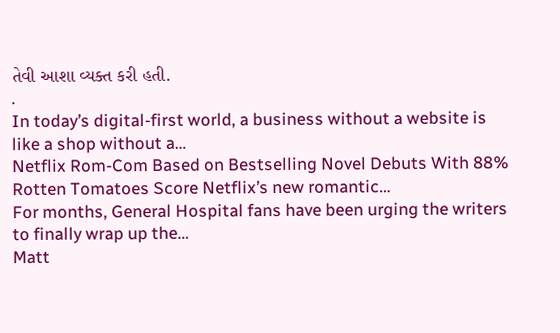તેવી આશા વ્યક્ત કરી હતી.
.
In today’s digital-first world, a business without a website is like a shop without a…
Netflix Rom-Com Based on Bestselling Novel Debuts With 88% Rotten Tomatoes Score Netflix’s new romantic…
For months, General Hospital fans have been urging the writers to finally wrap up the…
Matt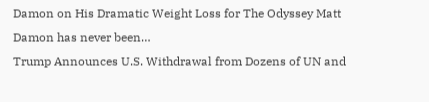Damon on His Dramatic Weight Loss for The Odyssey Matt Damon has never been…
Trump Announces U.S. Withdrawal from Dozens of UN and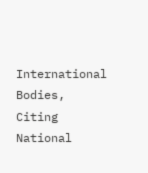International Bodies, Citing National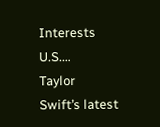Interests U.S.…
Taylor Swift’s latest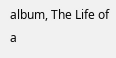album, The Life of a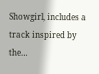Showgirl, includes a track inspired by the…